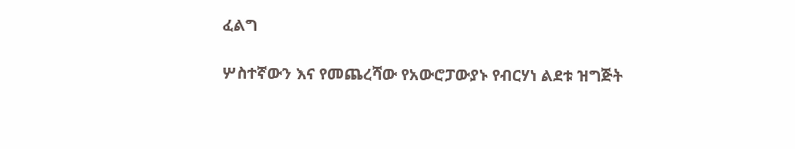ፈልግ

ሦስተኛውን እና የመጨረሻው የአውሮፓውያኑ የብርሃነ ልደቱ ዝግጅት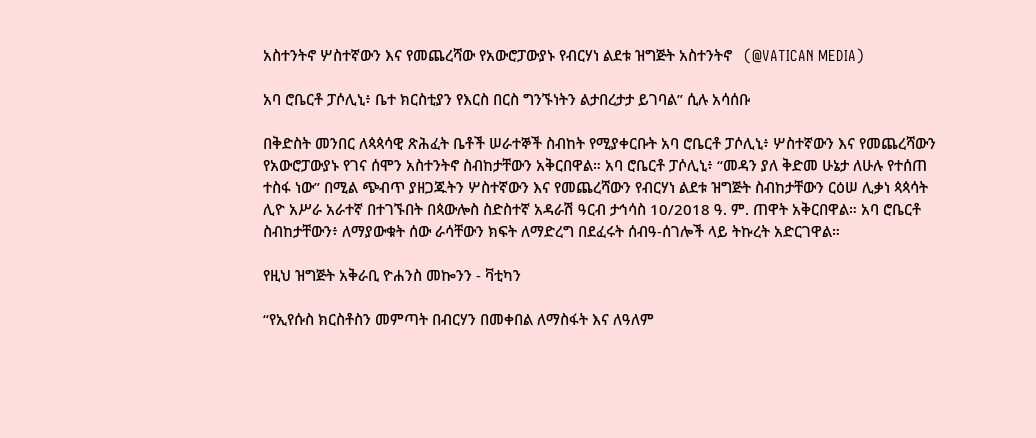አስተንትኖ ሦስተኛውን እና የመጨረሻው የአውሮፓውያኑ የብርሃነ ልደቱ ዝግጅት አስተንትኖ   (@VATICAN MEDIA)

አባ ሮቤርቶ ፓሶሊኒ፥ ቤተ ክርስቲያን የእርስ በርስ ግንኙነትን ልታበረታታ ይገባል” ሲሉ አሳሰቡ

በቅድስት መንበር ለጳጳሳዊ ጽሕፈት ቤቶች ሠራተኞች ስብከት የሚያቀርቡት አባ ሮቤርቶ ፓሶሊኒ፥ ሦስተኛውን እና የመጨረሻውን የአውሮፓውያኑ የገና ሰሞን አስተንትኖ ስብከታቸውን አቅርበዋል። አባ ሮቤርቶ ፓሶሊኒ፥ “መዳን ያለ ቅድመ ሁኔታ ለሁሉ የተሰጠ ተስፋ ነው” በሚል ጭብጥ ያዘጋጁትን ሦስተኛውን እና የመጨረሻውን የብርሃነ ልደቱ ዝግጅት ስብከታቸውን ርዕሠ ሊቃነ ጳጳሳት ሊዮ አሥራ አራተኛ በተገኙበት በጳውሎስ ስድስተኛ አዳራሽ ዓርብ ታኅሳስ 10/2018 ዓ. ም. ጠዋት አቅርበዋል። አባ ሮቤርቶ ስብከታቸውን፥ ለማያውቁት ሰው ራሳቸውን ክፍት ለማድረግ በደፈሩት ሰብዓ-ሰገሎች ላይ ትኩረት አድርገዋል።

የዚህ ዝግጅት አቅራቢ ዮሐንስ መኰንን - ቫቲካን

“የኢየሱስ ክርስቶስን መምጣት በብርሃን በመቀበል ለማስፋት እና ለዓለም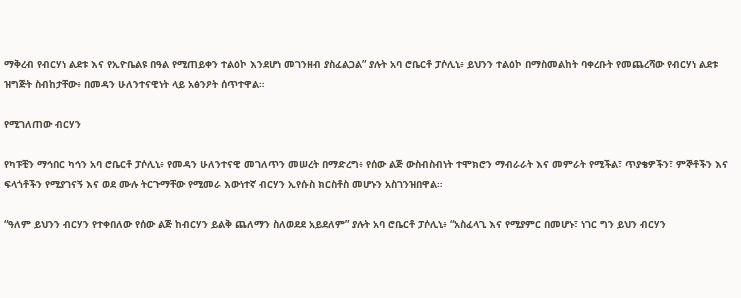ማቅረብ የብርሃነ ልደቱ እና የኢዮቤልዩ በዓል የሚጠይቀን ተልዕኮ እንደሆነ መገንዘብ ያስፈልጋል” ያሉት አባ ሮቤርቶ ፓሶሊኒ፥ ይህንን ተልዕኮ በማስመልከት ባቀረቡት የመጨረሻው የብርሃነ ልደቱ ዝግጅት ስብከታቸው፥ በመዳን ሁለንተናዊነት ላይ አፅንዖት ሰጥተዋል።

የሚገለጠው ብርሃን

የካፑቺን ማኅበር ካኅን አባ ሮቤርቶ ፓሶሊኒ፥ የመዳን ሁለንተናዊ መገለጥን መሠረት በማድረግ፥ የሰው ልጅ ውስብስብነት ተሞክሮን ማብራራት እና መምራት የሚችል፣ ጥያቄዎችን፣ ምኞቶችን እና ፍላጎቶችን የሚያገናኝ እና ወደ ሙሉ ትርጉማቸው የሚመራ እውነተኛ ብርሃን ኢየሱስ ክርስቶስ መሆኑን አስገንዝበዋል።

“ዓለም ይህንን ብርሃን የተቀበለው የሰው ልጅ ከብርሃን ይልቅ ጨለማን ስለወደደ አይደለም” ያሉት አባ ሮቤርቶ ፓሶሊኒ፥ “አስፈላጊ እና የሚያምር በመሆኑ፣ ነገር ግን ይህን ብርሃን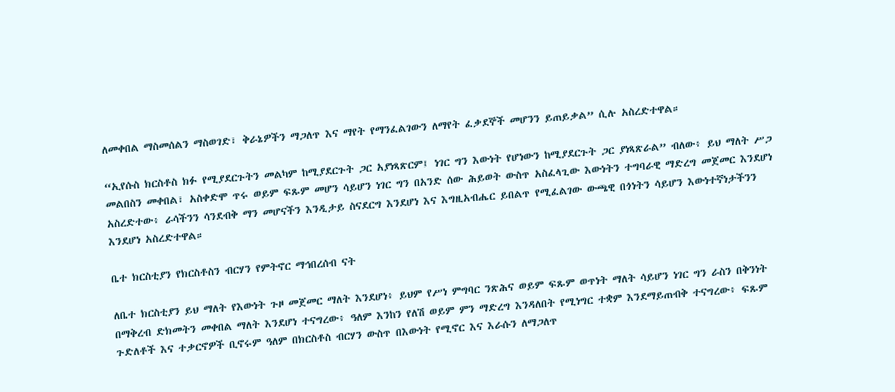ለመቀበል ማስመሰልን ማስወገድ፣ ቅራኔዎችን ማጋለጥ እና ማየት የማንፈልገውን ለማየት ፈቃደኞች መሆንን ይጠይቃል” ሲሉ አስረድተዋል።

“ኢየሱስ ክርስቶስ ክፉ የሚያደርጉትን መልካም ከሚያደርጉት ጋር አያነጻጽርም፤ ነገር ግን እውነት የሆነውን ከሚያደርጉት ጋር ያነጻጽራል” ብለው፥ ይህ ማለት ሥጋ መልበስን መቀበል፣ አስቀድሞ ጥሩ ወይም ፍጹም መሆን ሳይሆን ነገር ግን በአንድ ሰው ሕይወት ውስጥ አስፈላጊው እውነትን ተግባራዊ ማድረግ መጀመር እንደሆነ አስረድተው፥ ራሳችንን ሳንደብቅ ማን መሆናችን እንዲታይ ስናደርግ እንደሆነ እና እግዚአብሔር ይበልጥ የሚፈልገው ውጫዊ በጎነትን ሳይሆን እውነተኛነታችንን እንደሆነ አስረድተዋል።

ቤተ ክርስቲያን የክርስቶስን ብርሃን የምትኖር ማኅበረሰብ ናት

ለቤተ ክርስቲያን ይህ ማለት የእውነት ጉዞ መጀመር ማለት እንደሆነ፥ ይህም የሥነ ምግባር ንጽሕና ወይም ፍጹም ወጥነት ማለት ሳይሆን ነገር ግን ራስን በቅንነት በማቅረብ ድክመትን መቀበል ማለት እንደሆነ ተናግረው፥ ዓለም እንከን የለሽ ወይም ምን ማድረግ እንዳለበት የሚነግር ተቋም እንደማይጠብቅ ተናግረው፥ ፍጹም ጉድለቶች እና ተቃርኖዎች ቢኖሩም ዓለም በክርስቶስ ብርሃን ውስጥ በእውነት የሚኖር እና እራሱን ለማጋለጥ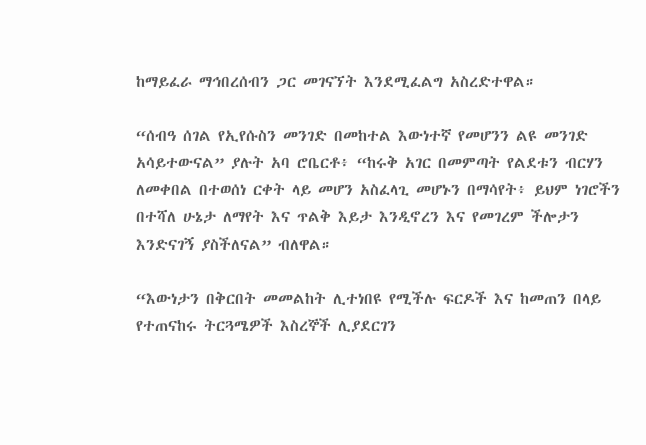ከማይፈራ ማኅበረሰብን ጋር መገናኘት እንደሚፈልግ አስረድተዋል።

“ሰብዓ ሰገል የኢየሱስን መንገድ በመከተል እውነተኛ የመሆንን ልዩ መንገድ አሳይተውናል” ያሉት አባ ሮቤርቶ፥ “ከሩቅ አገር በመምጣት የልደቱን ብርሃን ለመቀበል በተወሰነ ርቀት ላይ መሆን አስፈላጊ መሆኑን በማሳየት፥ ይህም ነገሮችን በተሻለ ሁኔታ ለማየት እና ጥልቅ እይታ እንዲኖረን እና የመገረም ችሎታን እንድናገኝ ያስችለናል” ብለዋል።

“እውነታን በቅርበት መመልከት ሊተነበዩ የሚችሉ ፍርዶች እና ከመጠን በላይ የተጠናከሩ ትርጓሜዎች እስረኞች ሊያደርገን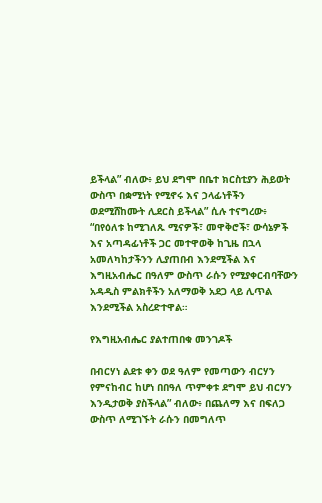ይችላል” ብለው፥ ይህ ደግሞ በቤተ ክርስቲያን ሕይወት ውስጥ በቋሚነት የሚኖሩ እና ኃላፊነቶችን ወደሚሸከሙት ሊደርስ ይችላል” ሲሉ ተናግረው፥ “በየዕለቱ ከሚገለጹ ሚናዎች፣ መዋቅሮች፣ ውሳኔዎች እና አጣዳፊነቶች ጋር መተዋወቅ ከጊዜ በኋላ አመለካከታችንን ሊያጠበብ እንደሚችል እና እግዚአብሔር በዓለም ውስጥ ራሱን የሚያቀርብባቸውን አዳዲስ ምልክቶችን አለማወቅ አደጋ ላይ ሊጥል እንደሚችል አስረድተዋል።

የእግዚአብሔር ያልተጠበቁ መንገዶች

በብርሃነ ልደቱ ቀን ወደ ዓለም የመጣውን ብርሃን የምናከብር ከሆነ በበዓለ ጥምቀቱ ደግሞ ይህ ብርሃን እንዲታወቅ ያስችላል” ብለው፥ በጨለማ እና በፍለጋ ውስጥ ለሚገኙት ራሱን በመግለጥ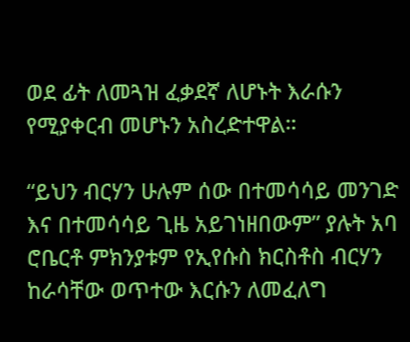ወደ ፊት ለመጓዝ ፈቃደኛ ለሆኑት እራሱን የሚያቀርብ መሆኑን አስረድተዋል።

“ይህን ብርሃን ሁሉም ሰው በተመሳሳይ መንገድ እና በተመሳሳይ ጊዜ አይገነዘበውም” ያሉት አባ ሮቤርቶ ምክንያቱም የኢየሱስ ክርስቶስ ብርሃን ከራሳቸው ወጥተው እርሱን ለመፈለግ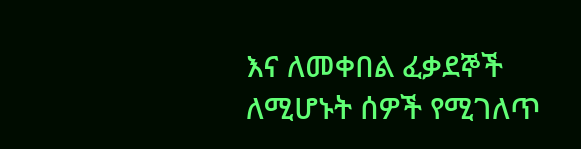እና ለመቀበል ፈቃደኞች ለሚሆኑት ሰዎች የሚገለጥ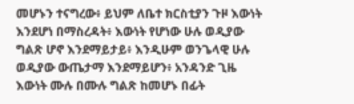መሆኑን ተናግረው፥ ይህም ለቤተ ክርስቲያን ጉዞ እውነት እንደሆነ በማስረዳት፥ እውነት የሆነው ሁሉ ወዲያው ግልጽ ሆኖ እንደማይታይ፥ እንዲሁም ወንጌላዊ ሁሉ ወዲያው ውጤታማ እንደማይሆን፥ አንዳንድ ጊዜ እውነት ሙሉ በሙሉ ግልጽ ከመሆኑ በፊት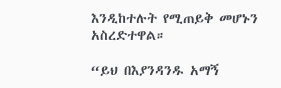እንዲከተሉት የሚጠይቅ መሆኑን አስረድተዋል።

“ይህ በእያንዳንዱ አማኝ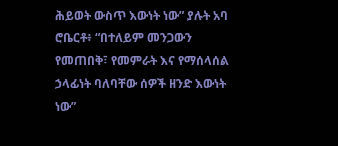ሕይወት ውስጥ እውነት ነው” ያሉት አባ ሮቤርቶ፥ “በተለይም መንጋውን የመጠበቅ፣ የመምራት እና የማሰላሰል ኃላፊነት ባለባቸው ሰዎች ዘንድ እውነት ነው”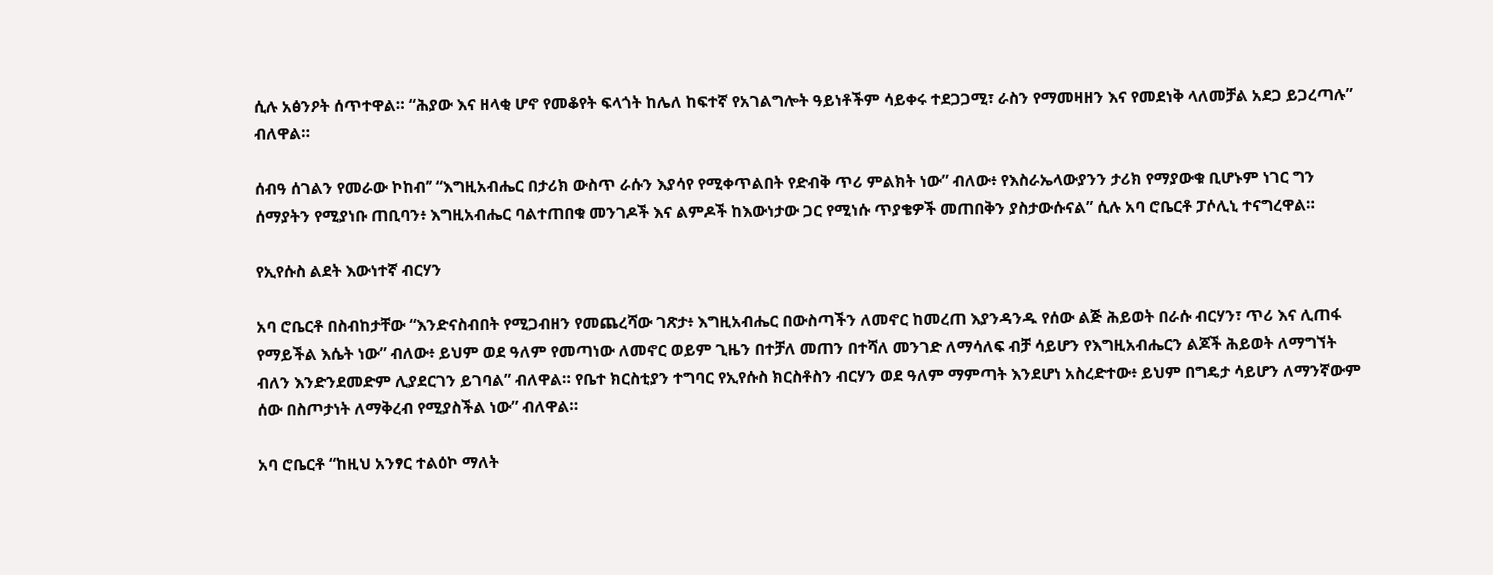ሲሉ አፅንዖት ሰጥተዋል። “ሕያው እና ዘላቂ ሆኖ የመቆየት ፍላጎት ከሌለ ከፍተኛ የአገልግሎት ዓይነቶችም ሳይቀሩ ተደጋጋሚ፣ ራስን የማመዛዘን እና የመደነቅ ላለመቻል አደጋ ይጋረጣሉ” ብለዋል።

ሰብዓ ሰገልን የመራው ኮከብ’’ “እግዚአብሔር በታሪክ ውስጥ ራሱን እያሳየ የሚቀጥልበት የድብቅ ጥሪ ምልክት ነው” ብለው፥ የእስራኤላውያንን ታሪክ የማያውቁ ቢሆኑም ነገር ግን ሰማያትን የሚያነቡ ጠቢባን፥ እግዚአብሔር ባልተጠበቁ መንገዶች እና ልምዶች ከእውነታው ጋር የሚነሱ ጥያቄዎች መጠበቅን ያስታውሱናል” ሲሉ አባ ሮቤርቶ ፓሶሊኒ ተናግረዋል።

የኢየሱስ ልደት እውነተኛ ብርሃን

አባ ሮቤርቶ በስብከታቸው “እንድናስብበት የሚጋብዘን የመጨረሻው ገጽታ፥ እግዚአብሔር በውስጣችን ለመኖር ከመረጠ እያንዳንዱ የሰው ልጅ ሕይወት በራሱ ብርሃን፣ ጥሪ እና ሊጠፋ የማይችል እሴት ነው” ብለው፥ ይህም ወደ ዓለም የመጣነው ለመኖር ወይም ጊዜን በተቻለ መጠን በተሻለ መንገድ ለማሳለፍ ብቻ ሳይሆን የእግዚአብሔርን ልጆች ሕይወት ለማግኘት ብለን እንድንደመድም ሊያደርገን ይገባል” ብለዋል። የቤተ ክርስቲያን ተግባር የኢየሱስ ክርስቶስን ብርሃን ወደ ዓለም ማምጣት እንደሆነ አስረድተው፥ ይህም በግዴታ ሳይሆን ለማንኛውም ሰው በስጦታነት ለማቅረብ የሚያስችል ነው” ብለዋል።

አባ ሮቤርቶ “ከዚህ አንፃር ተልዕኮ ማለት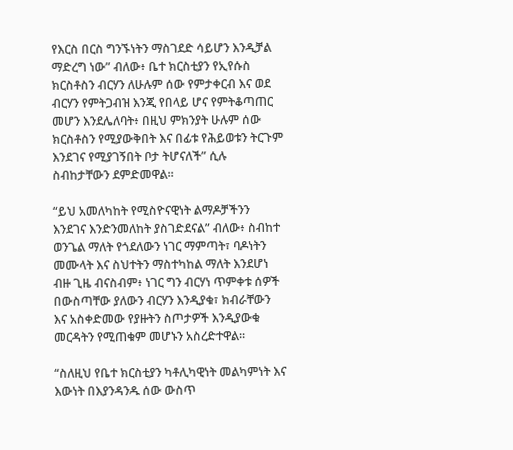የእርስ በርስ ግንኙነትን ማስገደድ ሳይሆን እንዲቻል ማድረግ ነው” ብለው፥ ቤተ ክርስቲያን የኢየሱስ ክርስቶስን ብርሃን ለሁሉም ሰው የምታቀርብ እና ወደ ብርሃን የምትጋብዝ እንጂ የበላይ ሆና የምትቆጣጠር መሆን እንደሌለባት፥ በዚህ ምክንያት ሁሉም ሰው ክርስቶስን የሚያውቅበት እና በፊቱ የሕይወቱን ትርጉም እንደገና የሚያገኝበት ቦታ ትሆናለች” ሲሉ ስብከታቸውን ደምድመዋል።

“ይህ አመለካከት የሚስዮናዊነት ልማዶቻችንን እንደገና እንድንመለከት ያስገድደናል” ብለው፥ ስብከተ ወንጌል ማለት የጎደለውን ነገር ማምጣት፣ ባዶነትን መሙላት እና ስህተትን ማስተካከል ማለት እንደሆነ ብዙ ጊዜ ብናስብም፥ ነገር ግን ብርሃነ ጥምቀቱ ሰዎች በውስጣቸው ያለውን ብርሃን እንዲያቁ፣ ክብራቸውን እና አስቀድመው የያዙትን ስጦታዎች እንዲያውቁ መርዳትን የሚጠቁም መሆኑን አስረድተዋል።

“ስለዚህ የቤተ ክርስቲያን ካቶሊካዊነት መልካምነት እና እውነት በእያንዳንዱ ሰው ውስጥ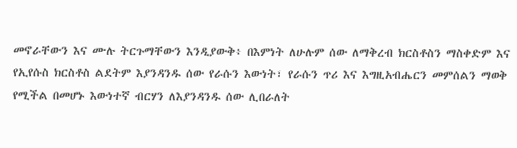መኖራቸውን እና ሙሉ ትርጉማቸውን እንዲያውቅ፥ በእምነት ለሁሉም ሰው ለማቅረብ ክርስቶስን ማስቀድም እና የኢየሱስ ክርስቶስ ልደትም እያንዳንዱ ሰው የራሱን እውነት፣ የራሱን ጥሪ እና እግዚአብሔርን መምሰልን ማወቅ የሚችል በመሆኑ እውነተኛ ብርሃን ለእያንዳንዱ ሰው ሊበራለት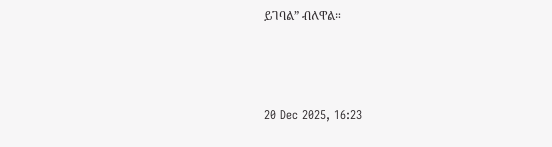ይገባል” ብለዋል።



20 Dec 2025, 16:23